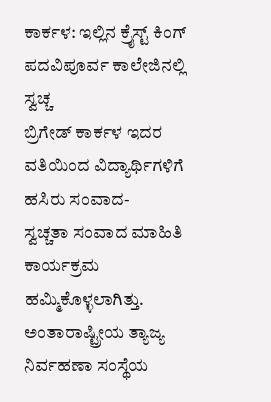ಕಾರ್ಕಳ: ಇಲ್ಲಿನ ಕ್ರೈಸ್ಟ್ ಕಿಂಗ್ ಪದವಿಪೂರ್ವ ಕಾಲೇಜಿನಲ್ಲಿ ಸ್ವಚ್ಚ
ಬ್ರಿಗೇಡ್ ಕಾರ್ಕಳ ಇದರ ವತಿಯಿಂದ ವಿದ್ಯಾರ್ಥಿಗಳಿಗೆ ಹಸಿರು ಸಂವಾದ-
ಸ್ವಚ್ಚತಾ ಸಂವಾದ ಮಾಹಿತಿ ಕಾರ್ಯಕ್ರಮ ಹಮ್ಮಿಕೊಳ್ಳಲಾಗಿತ್ತು.
ಅಂತಾರಾಷ್ಟ್ರೀಯ ತ್ಯಾಜ್ಯ ನಿರ್ವಹಣಾ ಸಂಸ್ಥೆಯ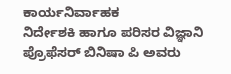ಕಾರ್ಯನಿರ್ವಾಹಕ
ನಿರ್ದೇಶಕಿ ಹಾಗೂ ಪರಿಸರ ವಿಜ್ಞಾನಿ ಪ್ರೊಫೆಸರ್ ಬಿನಿಷಾ ಪಿ ಅವರು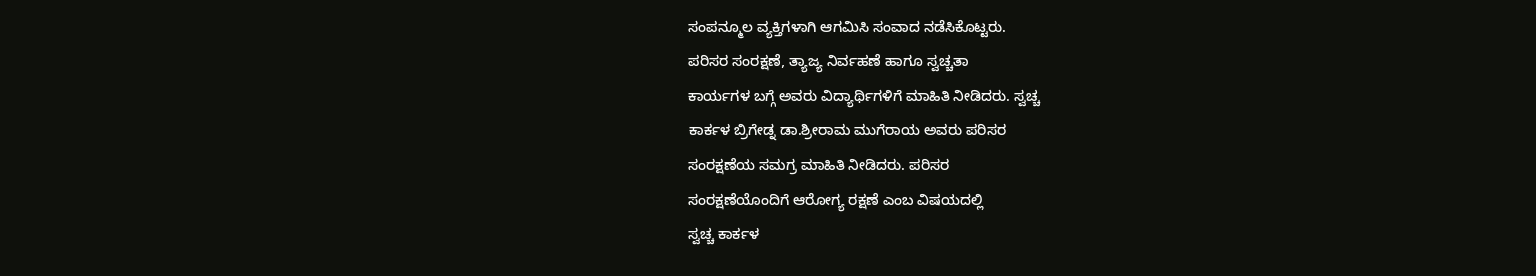ಸಂಪನ್ಮೂಲ ವ್ಯಕ್ತಿಗಳಾಗಿ ಆಗಮಿಸಿ ಸಂವಾದ ನಡೆಸಿಕೊಟ್ಟರು.
ಪರಿಸರ ಸಂರಕ್ಷಣೆ, ತ್ಯಾಜ್ಯ ನಿರ್ವಹಣೆ ಹಾಗೂ ಸ್ವಚ್ಚತಾ
ಕಾರ್ಯಗಳ ಬಗ್ಗೆ ಅವರು ವಿದ್ಯಾರ್ಥಿಗಳಿಗೆ ಮಾಹಿತಿ ನೀಡಿದರು. ಸ್ವಚ್ಚ
ಕಾರ್ಕಳ ಬ್ರಿಗೇಡ್ನ ಡಾ.ಶ್ರೀರಾಮ ಮುಗೆರಾಯ ಅವರು ಪರಿಸರ
ಸಂರಕ್ಷಣೆಯ ಸಮಗ್ರ ಮಾಹಿತಿ ನೀಡಿದರು. ಪರಿಸರ
ಸಂರಕ್ಷಣೆಯೊಂದಿಗೆ ಆರೋಗ್ಯ ರಕ್ಷಣೆ ಎಂಬ ವಿಷಯದಲ್ಲಿ
ಸ್ವಚ್ಚ ಕಾರ್ಕಳ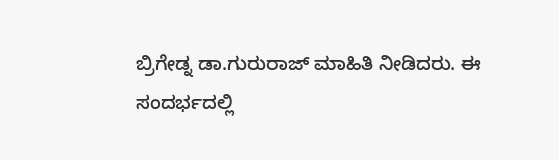ಬ್ರಿಗೇಡ್ನ ಡಾ.ಗುರುರಾಜ್ ಮಾಹಿತಿ ನೀಡಿದರು. ಈ
ಸಂದರ್ಭದಲ್ಲಿ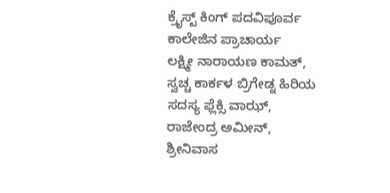ಕ್ರೈಸ್ಟ್ ಕಿಂಗ್ ಪದವಿಪೂರ್ವ ಕಾಲೇಜಿನ ಪ್ರಾಚಾರ್ಯ
ಲಕ್ಷ್ಮೀ ನಾರಾಯಣ ಕಾಮತ್, ಸ್ವಚ್ಚ ಕಾರ್ಕಳ ಬ್ರಿಗೇಡ್ನ ಹಿರಿಯ
ಸದಸ್ಯ ಫ್ಲೆಕ್ಸಿ ವಾಝ್, ರಾಜೇಂದ್ರ ಅಮೀನ್, ಶ್ರೀನಿವಾಸ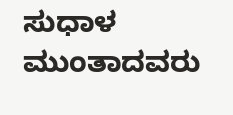ಸುಧಾಳ
ಮುಂತಾದವರು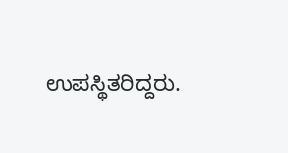ಉಪಸ್ಥಿತರಿದ್ದರು.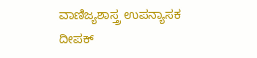ವಾಣಿಜ್ಯಶಾಸ್ತ್ರ ಉಪನ್ಯಾಸಕ
ದೀಪಕ್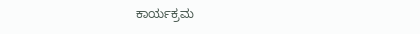ಕಾರ್ಯಕ್ರಮ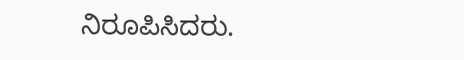ನಿರೂಪಿಸಿದರು.